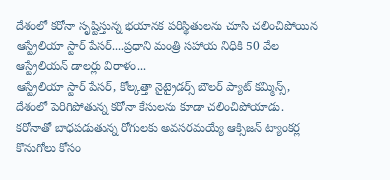దేశంలో కరోనా సృష్టిస్తున్న భయానక పరిస్థితులను చూసి చలించిపోయిన ఆస్ట్రేలియా స్టార్ పేసర్....ప్రధాని మంత్రి సహాయ నిధికి 50 వేల ఆస్ట్రేలియన్ డాలర్లు విరాళం...
ఆస్ట్రేలియా స్టార్ పేసర్, కోల్కత్తా నైట్రైడర్స్ బౌలర్ ప్యాట్ కమ్మిన్స్, దేశంలో పెరిగిపోతున్న కరోనా కేసులను కూడా చలించిపోయాడు. కరోనాతో బాధపడుతున్న రోగులకు అవసరమయ్యే ఆక్సిజన్ ట్యాంకర్ల కొనుగోలు కోసం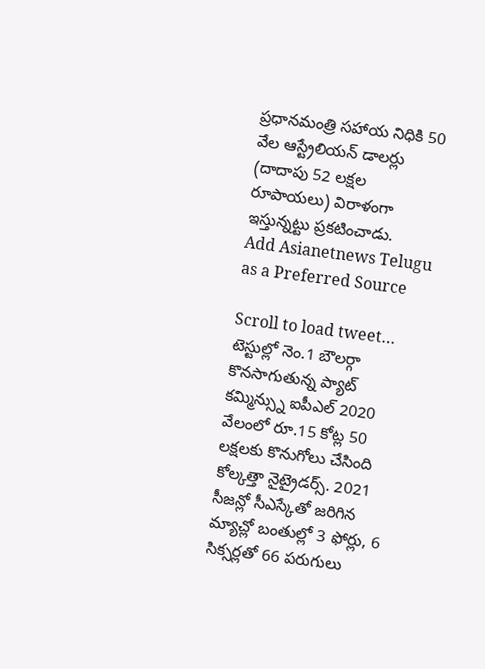ప్రధానమంత్రి సహాయ నిధికి 50 వేల ఆస్ట్రేలియన్ డాలర్లు (దాదాపు 52 లక్షల రూపాయలు) విరాళంగా ఇస్తున్నట్టు ప్రకటించాడు.
Add Asianetnews Telugu as a Preferred Source

Scroll to load tweet…
టెస్టుల్లో నెం.1 బౌలర్గా కొనసాగుతున్న ప్యాట్ కమ్మిన్స్ను ఐపీఎల్ 2020 వేలంలో రూ.15 కోట్ల 50 లక్షలకు కొనుగోలు చేసింది కోల్కత్తా నైట్రైడర్స్. 2021 సీజన్లో సీఎస్కేతో జరిగిన మ్యాచ్లో బంతుల్లో 3 ఫోర్లు, 6 సిక్సర్లతో 66 పరుగులు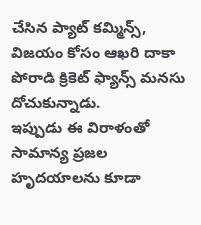చేసిన ప్యాట్ కమ్మిన్స్, విజయం కోసం ఆఖరి దాకా పోరాడి క్రికెట్ ఫ్యాన్స్ మనసు దోచుకున్నాడు.
ఇప్పుడు ఈ విరాళంతో సామాన్య ప్రజల హృదయాలను కూడా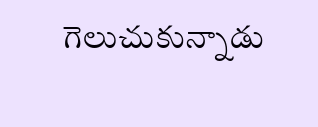గెలుచుకున్నాడు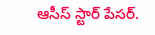ఆసీస్ స్టార్ పేసర్.